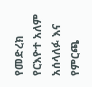የመድረክ የርእዮተ አለም አሰላለፉ እና የምርጫ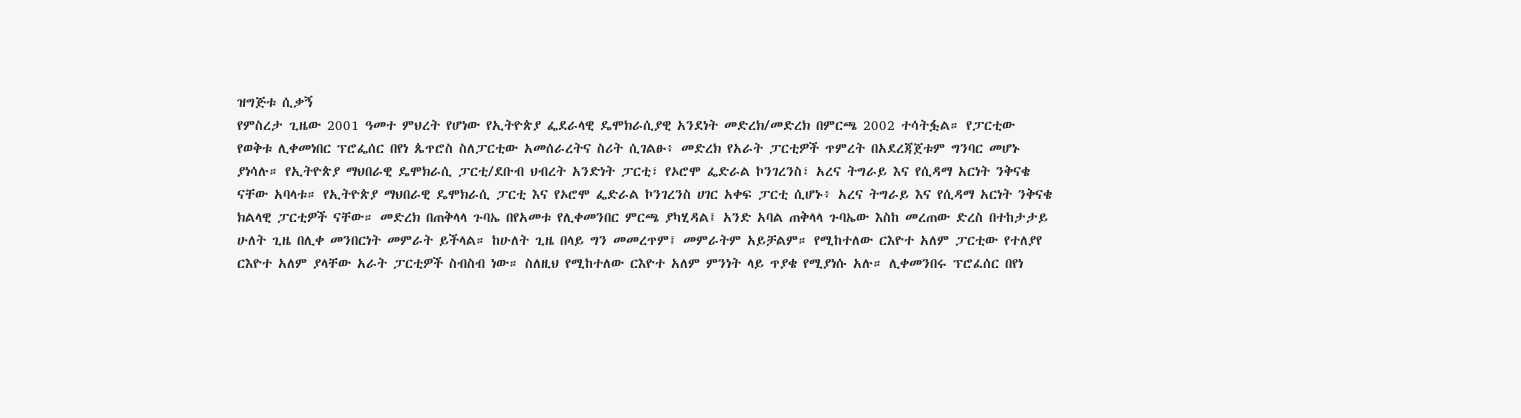ዝግጅቱ ሲቃኝ
የምስረታ ጊዜው 2001 ዓመተ ምህረት የሆነው የኢትዮጵያ ፌደራላዊ ዴሞክራሲያዊ አንደነት መድረክ/መድረክ በምርጫ 2002 ተሳትፏል። የፓርቲው የወቅቱ ሊቀመነበር ፕሮፌሰር በየነ ጴጥሮስ ስለፓርቲው አመሰራረትና ስሪት ሲገልፁ፥ መድረክ የአራት ፓርቲዎች ጥምረት በአደረጃጀቱም ግንባር መሆኑ ያነሳሉ። የኢትዮጵያ ማህበራዊ ዴሞክራሲ ፓርቲ/ደቡብ ህብረት አንድነት ፓርቲ፣ የኦሮሞ ፌድራል ኮንገረንስ፣ አረና ትግራይ እና የሲዳማ አርነት ንቅናቄ ናቸው አባላቱ። የኢትዮጵያ ማህበራዊ ዴሞክራሲ ፓርቲ እና የኦሮሞ ፌድራል ኮንገረንስ ሀገር አቀፍ ፓርቲ ሲሆኑ፥ አረና ትግራይ እና የሲዳማ አርነት ንቅናቄ ክልላዊ ፓርቲዎች ናቸው። መድረክ በጠቅላላ ጉባኤ በየአመቱ የሊቀመንበር ምርጫ ያካሂዳል፤ አንድ አባል ጠቅላላ ጉባኤው እስከ መረጠው ድረስ በተከታታይ ሁለት ጊዜ በሊቀ መንበርነት መምራት ይችላል። ከሁለት ጊዜ በላይ ግን መመረጥም፤ መምራትም አይቻልም። የሚከተለው ርእዮተ አለም ፓርቲው የተለያየ ርእዮተ አለም ያላቸው አራት ፓርቲዎች ስብስብ ነው። ስለዚህ የሚከተለው ርእዮተ አለም ምንነት ላይ ጥያቄ የሚያነሱ አሉ። ሊቀመንበሩ ፕሮፈሰር በየነ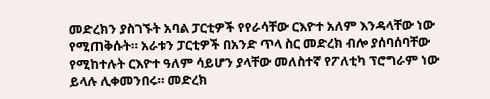መድረክን ያስገኙት አባል ፓርቲዎች የየራሳቸው ርእዮተ አለም እንዳላቸው ነው የሚጠቅሱት። አራቱን ፓርቲዎች በአንድ ጥላ ስር መድረክ ብሎ ያሰባሰባቸው የሚከተሉት ርእዮተ ዓለም ሳይሆን ያላቸው መለስተኛ የፖለቲካ ፕሮግራም ነው ይላሉ ሊቀመንበሩ። መድረክ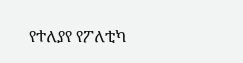የተለያየ የፖለቲካ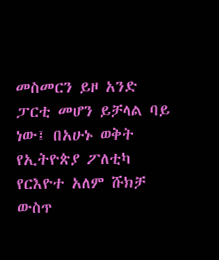መስመርን ይዞ አንድ ፓርቲ መሆን ይቻላል ባይ ነው፤ በአሁኑ ወቅት የኢትዮጵያ ፖለቲካ የርእዮተ አለም ሹክቻ ውስጥ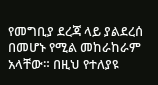የመግቢያ ደረጃ ላይ ያልደረሰ በመሆኑ የሚል መከራከራም አላቸው። በዚህ የተለያዩ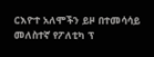ርእዮተ አለሞችን ይዞ በተመሳሳይ መለስተኛ የፖለቲካ ፕ